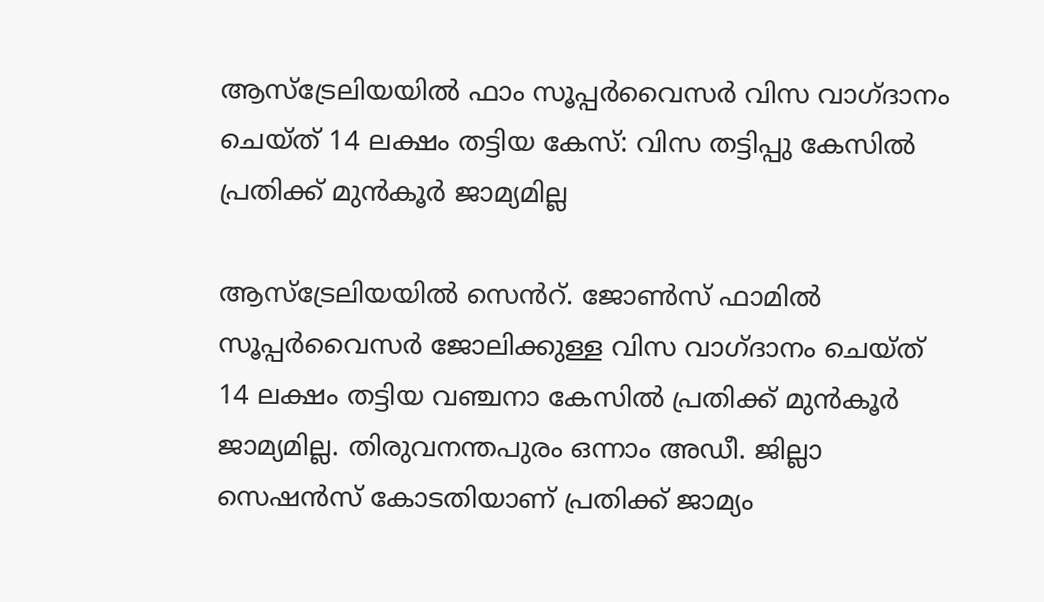ആസ്ട്രേലിയയിൽ ഫാം സൂപ്പർവൈസർ വിസ വാഗ്ദാനം ചെയ്ത് 14 ലക്ഷം തട്ടിയ കേസ്: വിസ തട്ടിപ്പു കേസിൽ പ്രതിക്ക് മുൻകൂർ ജാമ്യമില്ല

ആസ്ട്രേലിയയിൽ സെൻറ്. ജോൺസ് ഫാമിൽ സൂപ്പർവൈസർ ജോലിക്കുള്ള വിസ വാഗ്ദാനം ചെയ്ത് 14 ലക്ഷം തട്ടിയ വഞ്ചനാ കേസിൽ പ്രതിക്ക് മുൻകൂർ ജാമ്യമില്ല. തിരുവനന്തപുരം ഒന്നാം അഡീ. ജില്ലാ സെഷൻസ് കോടതിയാണ് പ്രതിക്ക് ജാമ്യം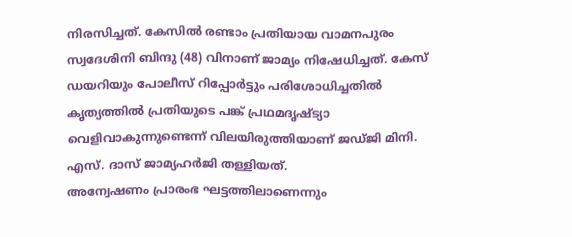നിരസിച്ചത്. കേസിൽ രണ്ടാം പ്രതിയായ വാമനപുരം സ്വദേശിനി ബിന്ദു (48) വിനാണ് ജാമ്യം നിഷേധിച്ചത്. കേസ് ഡയറിയും പോലീസ് റിപ്പോർട്ടും പരിശോധിച്ചതിൽ കൃത്യത്തിൽ പ്രതിയുടെ പങ്ക് പ്രഥമദൃഷ്ട്യാ വെളിവാകുന്നുണ്ടെന്ന് വിലയിരുത്തിയാണ് ജഡ്ജി മിനി. എസ്. ദാസ് ജാമ്യഹർജി തള്ളിയത്.
അന്വേഷണം പ്രാരംഭ ഘട്ടത്തിലാണെന്നും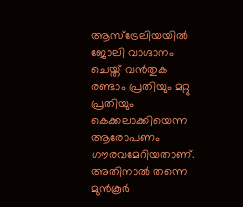ആസ്ട്രേലിയയിൽ ജോലി വാഗ്ദാനം ചെയ്ത് വൻതുക രണ്ടാം പ്രതിയും മറ്റു പ്രതിയും കെക്കലാക്കിയെന്ന ആരോപണം ഗൗരവമേറിയതാണ്. അതിനാൽ തന്നെ മുൻകൂർ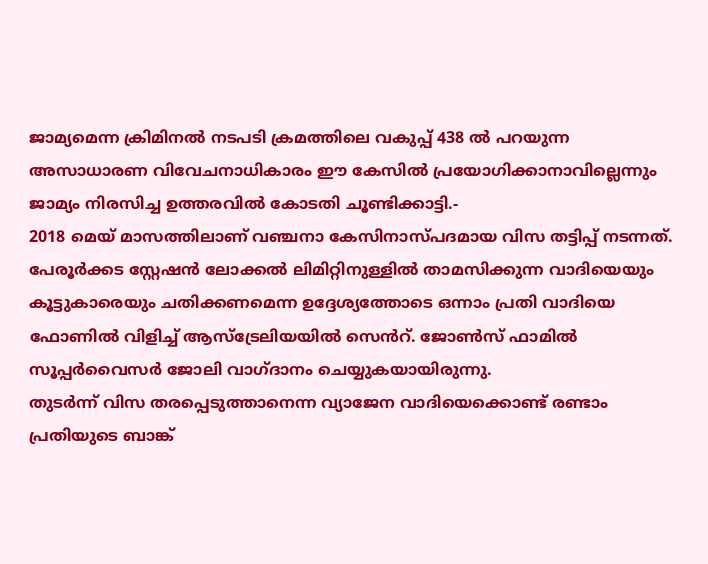ജാമ്യമെന്ന ക്രിമിനൽ നടപടി ക്രമത്തിലെ വകുപ്പ് 438 ൽ പറയുന്ന അസാധാരണ വിവേചനാധികാരം ഈ കേസിൽ പ്രയോഗിക്കാനാവില്ലെന്നും ജാമ്യം നിരസിച്ച ഉത്തരവിൽ കോടതി ചൂണ്ടിക്കാട്ടി.-
2018 മെയ് മാസത്തിലാണ് വഞ്ചനാ കേസിനാസ്പദമായ വിസ തട്ടിപ്പ് നടന്നത്. പേരൂർക്കട സ്റ്റേഷൻ ലോക്കൽ ലിമിറ്റിനുള്ളിൽ താമസിക്കുന്ന വാദിയെയും കൂട്ടുകാരെയും ചതിക്കണമെന്ന ഉദ്ദേശ്യത്തോടെ ഒന്നാം പ്രതി വാദിയെ ഫോണിൽ വിളിച്ച് ആസ്ട്രേലിയയിൽ സെൻറ്. ജോൺസ് ഫാമിൽ സൂപ്പർവൈസർ ജോലി വാഗ്ദാനം ചെയ്യുകയായിരുന്നു.
തുടർന്ന് വിസ തരപ്പെടുത്താനെന്ന വ്യാജേന വാദിയെക്കൊണ്ട് രണ്ടാം പ്രതിയുടെ ബാങ്ക്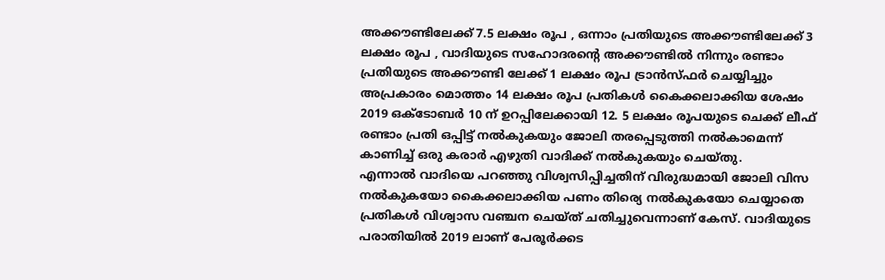അക്കൗണ്ടിലേക്ക് 7.5 ലക്ഷം രൂപ , ഒന്നാം പ്രതിയുടെ അക്കൗണ്ടിലേക്ക് 3 ലക്ഷം രൂപ , വാദിയുടെ സഹോദരൻ്റെ അക്കൗണ്ടിൽ നിന്നും രണ്ടാം പ്രതിയുടെ അക്കൗണ്ടി ലേക്ക് 1 ലക്ഷം രൂപ ട്രാൻസ്ഫർ ചെയ്യിച്ചും അപ്രകാരം മൊത്തം 14 ലക്ഷം രൂപ പ്രതികൾ കൈക്കലാക്കിയ ശേഷം 2019 ഒക്ടോബർ 10 ന് ഉറപ്പിലേക്കായി 12. 5 ലക്ഷം രൂപയുടെ ചെക്ക് ലീഫ് രണ്ടാം പ്രതി ഒപ്പിട്ട് നൽകുകയും ജോലി തരപ്പെടുത്തി നൽകാമെന്ന് കാണിച്ച് ഒരു കരാർ എഴുതി വാദിക്ക് നൽകുകയും ചെയ്തു.
എന്നാൽ വാദിയെ പറഞ്ഞു വിശ്വസിപ്പിച്ചതിന് വിരുദ്ധമായി ജോലി വിസ നൽകുകയോ കൈക്കലാക്കിയ പണം തിര്യെ നൽകുകയോ ചെയ്യാതെ പ്രതികൾ വിശ്വാസ വഞ്ചന ചെയ്ത് ചതിച്ചുവെന്നാണ് കേസ്. വാദിയുടെ പരാതിയിൽ 2019 ലാണ് പേരൂർക്കട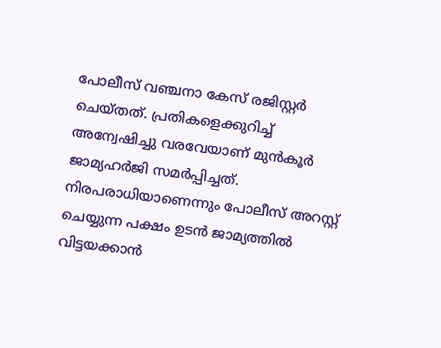പോലീസ് വഞ്ചനാ കേസ് രജിസ്റ്റർ ചെയ്തത്. പ്രതികളെക്കുറിച്ച് അന്വേഷിച്ചു വരവേയാണ് മുൻകൂർ ജാമ്യഹർജി സമർപ്പിച്ചത്. നിരപരാധിയാണെന്നും പോലീസ് അറസ്റ്റ് ചെയ്യുന്ന പക്ഷം ഉടൻ ജാമ്യത്തിൽ വിട്ടയക്കാൻ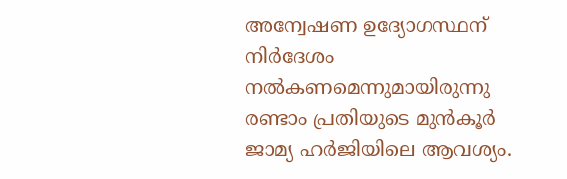അന്വേഷണ ഉദ്യോഗസ്ഥന് നിർദേശം നൽകണമെന്നുമായിരുന്നു രണ്ടാം പ്രതിയുടെ മുൻകൂർ ജാമ്യ ഹർജിയിലെ ആവശ്യം.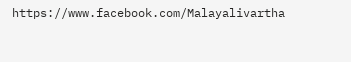https://www.facebook.com/Malayalivartha